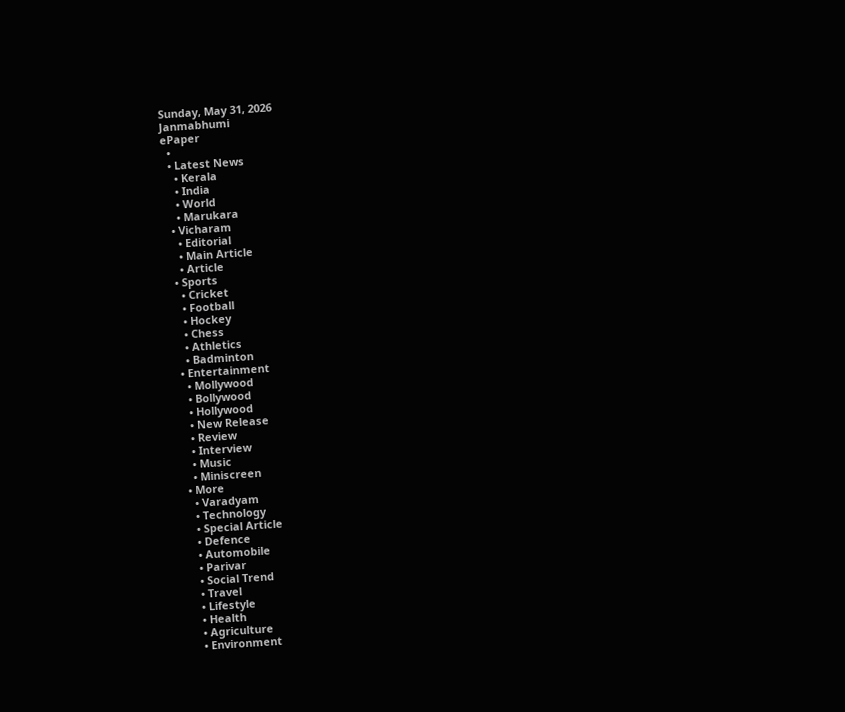Sunday, May 31, 2026
Janmabhumi
ePaper
  •
  • Latest News
    • Kerala
    • India
    • World
    • Marukara
  • Vicharam
    • Editorial
    • Main Article
    • Article
  • Sports
    • Cricket
    • Football
    • Hockey
    • Chess
    • Athletics
    • Badminton
  • Entertainment
    • Mollywood
    • Bollywood
    • Hollywood
    • New Release
    • Review
    • Interview
    • Music
    • Miniscreen
  • More
    • Varadyam
    • Technology
    • Special Article
    • Defence
    • Automobile
    • Parivar
    • Social Trend
    • Travel
    • Lifestyle
    • Health
    • Agriculture
    • Environment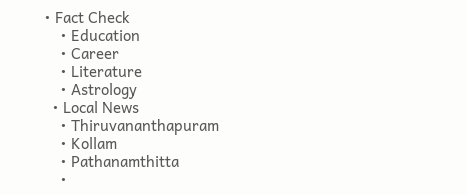• Fact Check
    • Education
    • Career
    • Literature
    • Astrology
  • Local News
    • Thiruvananthapuram
    • Kollam
    • Pathanamthitta
    •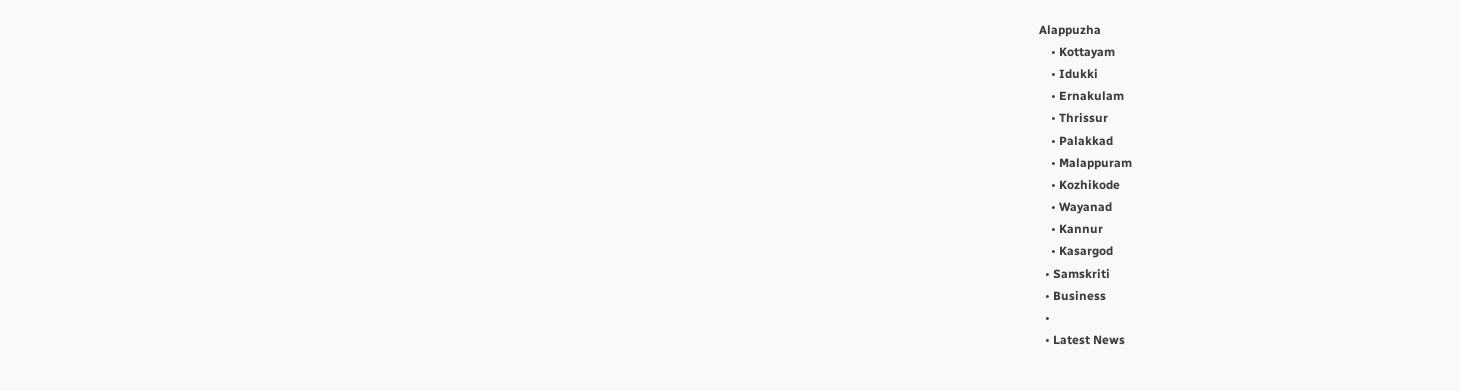Alappuzha
    • Kottayam
    • Idukki
    • Ernakulam
    • Thrissur
    • Palakkad
    • Malappuram
    • Kozhikode
    • Wayanad
    • Kannur
    • Kasargod
  • Samskriti
  • Business
  •
  • Latest News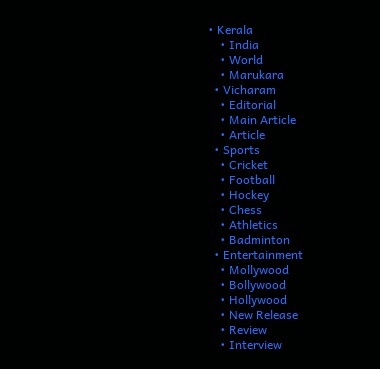• Kerala
    • India
    • World
    • Marukara
  • Vicharam
    • Editorial
    • Main Article
    • Article
  • Sports
    • Cricket
    • Football
    • Hockey
    • Chess
    • Athletics
    • Badminton
  • Entertainment
    • Mollywood
    • Bollywood
    • Hollywood
    • New Release
    • Review
    • Interview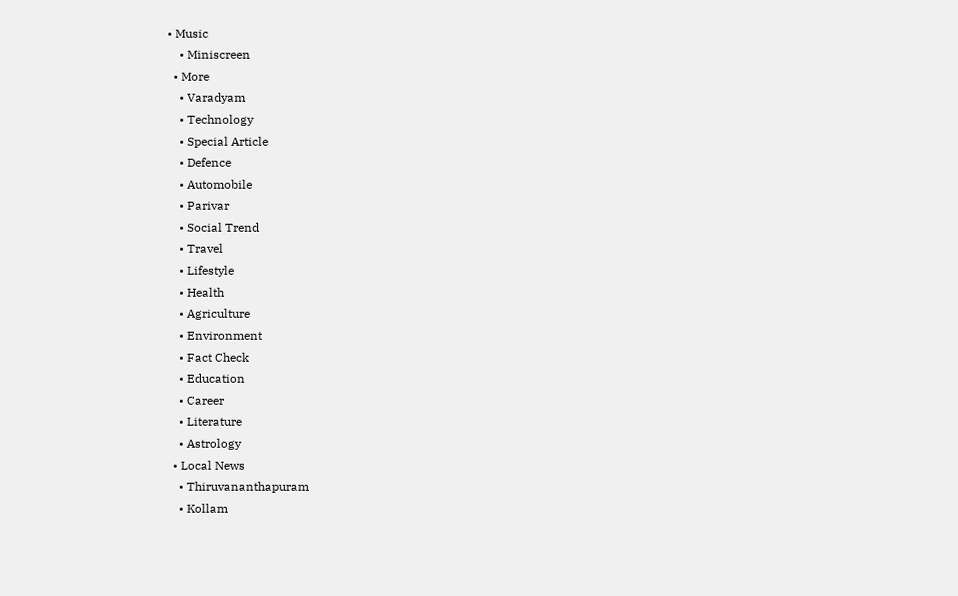• Music
    • Miniscreen
  • More
    • Varadyam
    • Technology
    • Special Article
    • Defence
    • Automobile
    • Parivar
    • Social Trend
    • Travel
    • Lifestyle
    • Health
    • Agriculture
    • Environment
    • Fact Check
    • Education
    • Career
    • Literature
    • Astrology
  • Local News
    • Thiruvananthapuram
    • Kollam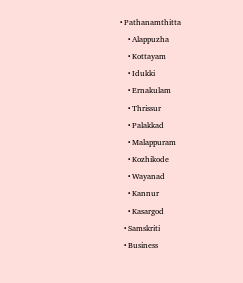• Pathanamthitta
    • Alappuzha
    • Kottayam
    • Idukki
    • Ernakulam
    • Thrissur
    • Palakkad
    • Malappuram
    • Kozhikode
    • Wayanad
    • Kannur
    • Kasargod
  • Samskriti
  • Business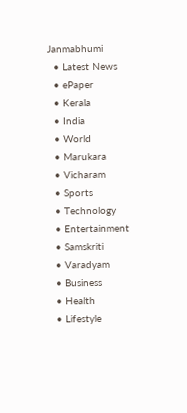Janmabhumi
  • Latest News
  • ePaper
  • Kerala
  • India
  • World
  • Marukara
  • Vicharam
  • Sports
  • Technology
  • Entertainment
  • Samskriti
  • Varadyam
  • Business
  • Health
  • Lifestyle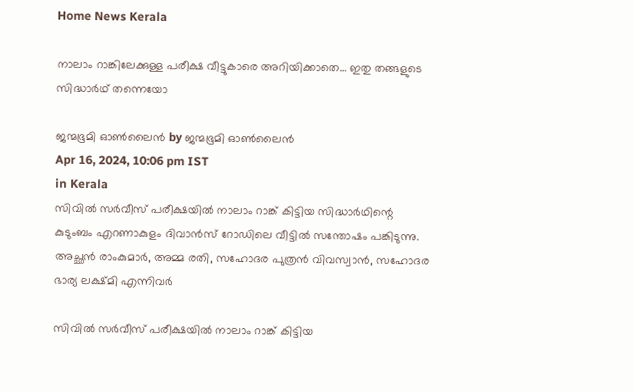Home News Kerala

നാലാം റാങ്കിലേക്കുള്ള പരീക്ഷ വീട്ടുകാരെ അറിയിക്കാതെ… ഇതു തങ്ങളുടെ സിദ്ധാര്‍ഥ് തന്നെയോ

ജന്മഭൂമി ഓണ്‍ലൈന്‍ by ജന്മഭൂമി ഓണ്‍ലൈന്‍
Apr 16, 2024, 10:06 pm IST
in Kerala
സിവില്‍ സര്‍വീസ് പരീക്ഷയില്‍ നാലാം റാങ്ക് കിട്ടിയ സിദ്ധാര്‍ഥിന്റെ കുടുംബം എറണാകുളം ദിവാന്‍സ് റോഡിലെ വീട്ടില്‍ സന്തോഷം പങ്കിടുന്നു. അച്ഛന്‍ രാംകുമാര്‍, അമ്മ രതി, സഹോദര പുത്രന്‍ വിവസ്വാന്‍, സഹോദര ഭാര്യ ലക്ഷ്മി എന്നിവര്‍

സിവില്‍ സര്‍വീസ് പരീക്ഷയില്‍ നാലാം റാങ്ക് കിട്ടിയ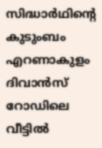സിദ്ധാര്‍ഥിന്റെ കുടുംബം എറണാകുളം ദിവാന്‍സ് റോഡിലെ വീട്ടില്‍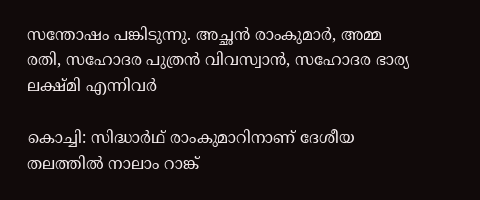സന്തോഷം പങ്കിടുന്നു. അച്ഛന്‍ രാംകുമാര്‍, അമ്മ രതി, സഹോദര പുത്രന്‍ വിവസ്വാന്‍, സഹോദര ഭാര്യ ലക്ഷ്മി എന്നിവര്‍

കൊച്ചി: സിദ്ധാര്‍ഥ് രാംകുമാറിനാണ് ദേശീയ തലത്തില്‍ നാലാം റാങ്ക്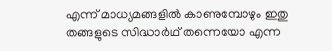എന്ന് മാധ്യമങ്ങളില്‍ കാണുമ്പോഴും ഇതു തങ്ങളുടെ സിദ്ധാര്‍ഥ് തന്നെയോ എന്ന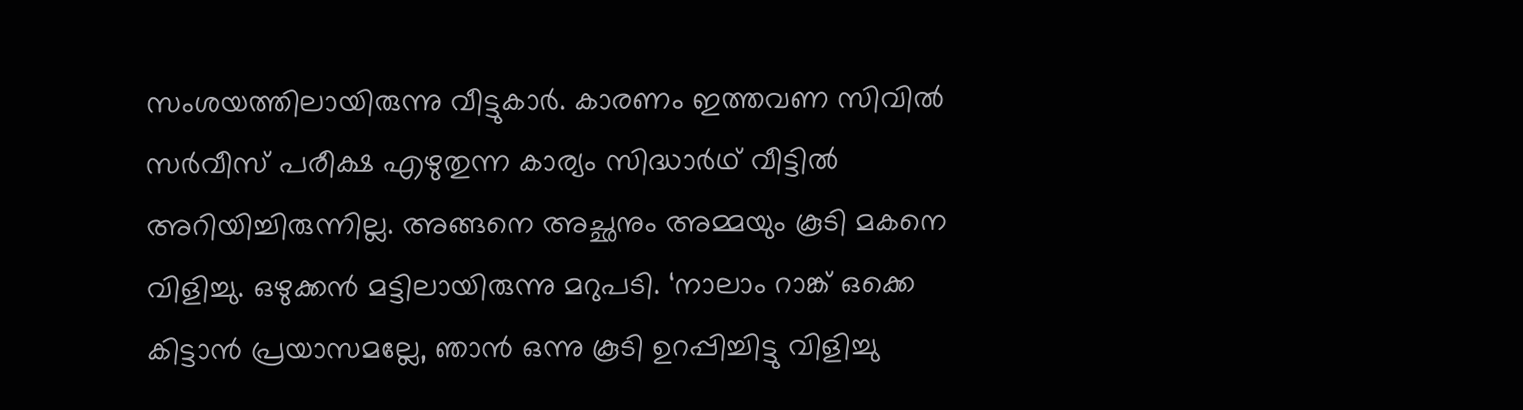സംശയത്തിലായിരുന്നു വീട്ടുകാര്‍. കാരണം ഇത്തവണ സിവില്‍ സര്‍വീസ് പരീക്ഷ എഴുതുന്ന കാര്യം സിദ്ധാര്‍ഥ് വീട്ടില്‍ അറിയിച്ചിരുന്നില്ല. അങ്ങനെ അച്ഛനും അമ്മയും കൂടി മകനെ വിളിച്ചു. ഒഴുക്കന്‍ മട്ടിലായിരുന്നു മറുപടി. ‘നാലാം റാങ്ക് ഒക്കെ കിട്ടാന്‍ പ്രയാസമല്ലേ, ഞാന്‍ ഒന്നു കൂടി ഉറപ്പിച്ചിട്ടു വിളിച്ചു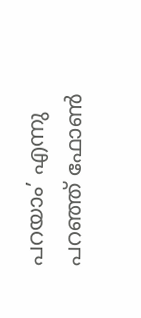പറയാം’ എന്നു പറഞ്ഞ് ഫോണ്‍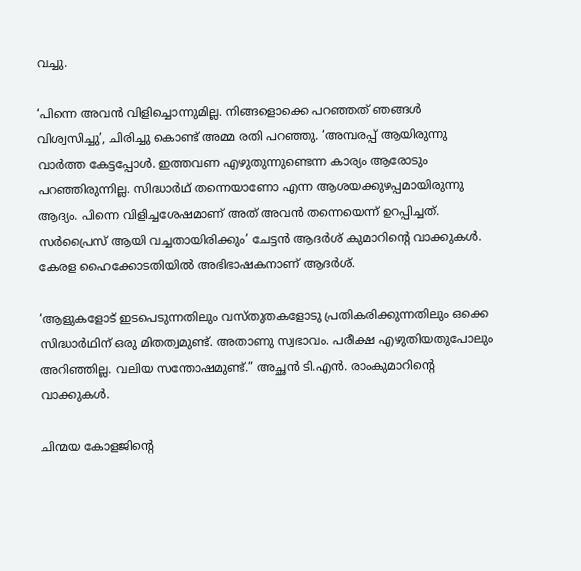വച്ചു.

‘പിന്നെ അവന്‍ വിളിച്ചൊന്നുമില്ല. നിങ്ങളൊക്കെ പറഞ്ഞത് ഞങ്ങള്‍ വിശ്വസിച്ചു’, ചിരിച്ചു കൊണ്ട് അമ്മ രതി പറഞ്ഞു. ‘അമ്പരപ്പ് ആയിരുന്നു വാര്‍ത്ത കേട്ടപ്പോള്‍. ഇത്തവണ എഴുതുന്നുണ്ടെന്ന കാര്യം ആരോടും പറഞ്ഞിരുന്നില്ല. സിദ്ധാര്‍ഥ് തന്നെയാണോ എന്ന ആശയക്കുഴപ്പമായിരുന്നു ആദ്യം. പിന്നെ വിളിച്ചശേഷമാണ് അത് അവന്‍ തന്നെയെന്ന് ഉറപ്പിച്ചത്. സര്‍പ്രൈസ് ആയി വച്ചതായിരിക്കും’ ചേട്ടന്‍ ആദര്‍ശ് കുമാറിന്റെ വാക്കുകള്‍. കേരള ഹൈക്കോടതിയില്‍ അഭിഭാഷകനാണ് ആദര്‍ശ്.

‘ആളുകളോട് ഇടപെടുന്നതിലും വസ്തുതകളോടു പ്രതികരിക്കുന്നതിലും ഒക്കെ സിദ്ധാര്‍ഥിന് ഒരു മിതത്വമുണ്ട്. അതാണു സ്വഭാവം. പരീക്ഷ എഴുതിയതുപോലും അറിഞ്ഞില്ല. വലിയ സന്തോഷമുണ്ട്.” അച്ഛന്‍ ടി.എന്‍. രാംകുമാറിന്റെ വാക്കുകള്‍.

ചിന്മയ കോളജിന്റെ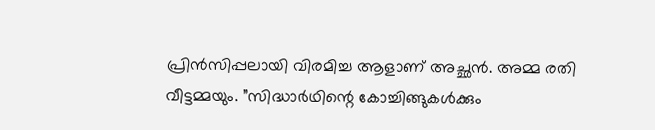പ്രിന്‍സിപ്പലായി വിരമിച്ച ആളാണ് അച്ഛന്‍. അമ്മ രതി വീട്ടമ്മയും. ”സിദ്ധാര്‍ഥിന്റെ കോച്ചിങ്ങുകള്‍ക്കും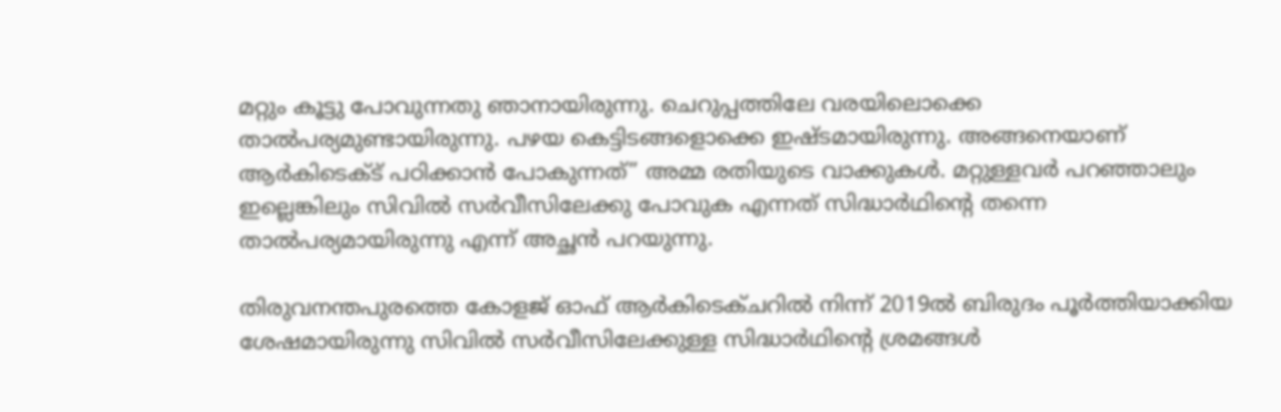മറ്റും കൂട്ടു പോവുന്നതു ഞാനായിരുന്നു. ചെറുപ്പത്തിലേ വരയിലൊക്കെ താല്‍പര്യമുണ്ടായിരുന്നു. പഴയ കെട്ടിടങ്ങളൊക്കെ ഇഷ്ടമായിരുന്നു. അങ്ങനെയാണ് ആര്‍കിടെക്ട് പഠിക്കാന്‍ പോകുന്നത്” അമ്മ രതിയുടെ വാക്കുകള്‍. മറ്റുള്ളവര്‍ പറഞ്ഞാലും ഇല്ലെങ്കിലും സിവില്‍ സര്‍വീസിലേക്കു പോവുക എന്നത് സിദ്ധാര്‍ഥിന്റെ തന്നെ താല്‍പര്യമായിരുന്നു എന്ന് അച്ഛന്‍ പറയുന്നു.

തിരുവനന്തപുരത്തെ കോളജ് ഓഫ് ആര്‍കിടെക്ചറില്‍ നിന്ന് 2019ല്‍ ബിരുദം പൂര്‍ത്തിയാക്കിയ ശേഷമായിരുന്നു സിവില്‍ സര്‍വീസിലേക്കുള്ള സിദ്ധാര്‍ഥിന്റെ ശ്രമങ്ങള്‍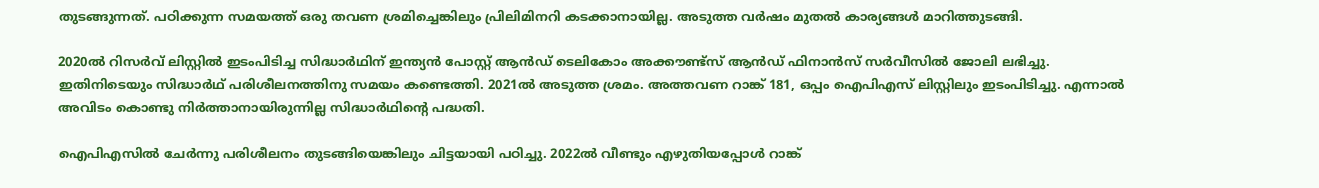തുടങ്ങുന്നത്. പഠിക്കുന്ന സമയത്ത് ഒരു തവണ ശ്രമിച്ചെങ്കിലും പ്രിലിമിനറി കടക്കാനായില്ല. അടുത്ത വര്‍ഷം മുതല്‍ കാര്യങ്ങള്‍ മാറിത്തുടങ്ങി.

2020ല്‍ റിസര്‍വ് ലിസ്റ്റില്‍ ഇടംപിടിച്ച സിദ്ധാര്‍ഥിന് ഇന്ത്യന്‍ പോസ്റ്റ് ആന്‍ഡ് ടെലികോം അക്കൗണ്ട്സ് ആന്‍ഡ് ഫിനാന്‍സ് സര്‍വീസില്‍ ജോലി ലഭിച്ചു. ഇതിനിടെയും സിദ്ധാര്‍ഥ് പരിശീലനത്തിനു സമയം കണ്ടെത്തി. 2021ല്‍ അടുത്ത ശ്രമം. അത്തവണ റാങ്ക് 181, ഒപ്പം ഐപിഎസ് ലിസ്റ്റിലും ഇടംപിടിച്ചു. എന്നാല്‍ അവിടം കൊണ്ടു നിര്‍ത്താനായിരുന്നില്ല സിദ്ധാര്‍ഥിന്റെ പദ്ധതി.

ഐപിഎസില്‍ ചേര്‍ന്നു പരിശീലനം തുടങ്ങിയെങ്കിലും ചിട്ടയായി പഠിച്ചു. 2022ല്‍ വീണ്ടും എഴുതിയപ്പോള്‍ റാങ്ക്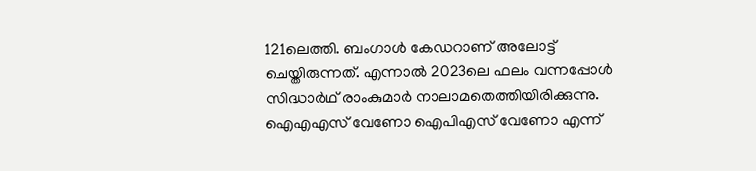121ലെത്തി. ബംഗാള്‍ കേഡറാണ് അലോട്ട് ചെയ്തിരുന്നത്. എന്നാല്‍ 2023ലെ ഫലം വന്നപ്പോള്‍ സിദ്ധാര്‍ഥ് രാംകുമാര്‍ നാലാമതെത്തിയിരിക്കുന്നു. ഐഎഎസ് വേണോ ഐപിഎസ് വേണോ എന്ന്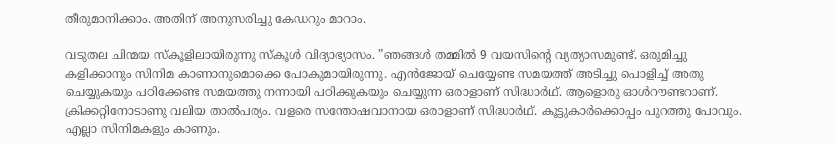തീരുമാനിക്കാം. അതിന് അനുസരിച്ചു കേഡറും മാറാം.

വടുതല ചിന്മയ സ്‌കൂളിലായിരുന്നു സ്‌കൂള്‍ വിദ്യാഭ്യാസം. ”ഞങ്ങള്‍ തമ്മില്‍ 9 വയസിന്റെ വ്യത്യാസമുണ്ട്. ഒരുമിച്ചു കളിക്കാനും സിനിമ കാണാനുമൊക്കെ പോകുമായിരുന്നു. എന്‍ജോയ് ചെയ്യേണ്ട സമയത്ത് അടിച്ചു പൊളിച്ച് അതു ചെയ്യുകയും പഠിക്കേണ്ട സമയത്തു നന്നായി പഠിക്കുകയും ചെയ്യുന്ന ഒരാളാണ് സിദ്ധാര്‍ഥ്. ആളൊരു ഓള്‍റൗണ്ടറാണ്. ക്രിക്കറ്റിനോടാണു വലിയ താല്‍പര്യം. വളരെ സന്തോഷവാനായ ഒരാളാണ് സിദ്ധാര്‍ഥ്. കൂട്ടുകാര്‍ക്കൊപ്പം പുറത്തു പോവും. എല്ലാ സിനിമകളും കാണും.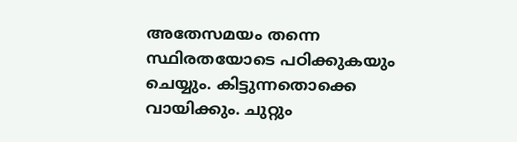അതേസമയം തന്നെ സ്ഥിരതയോടെ പഠിക്കുകയും ചെയ്യും. കിട്ടുന്നതൊക്കെ വായിക്കും. ചുറ്റും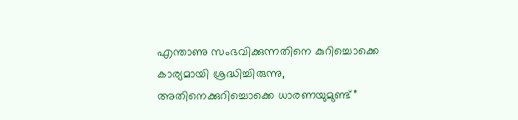എന്താണു സംഭവിക്കുന്നതിനെ കുറിച്ചൊക്കെ കാര്യമായി ശ്രദ്ധിച്ചിരുന്നു, അതിനെക്കുറിച്ചൊക്കെ ധാരണയുമുണ്ട്”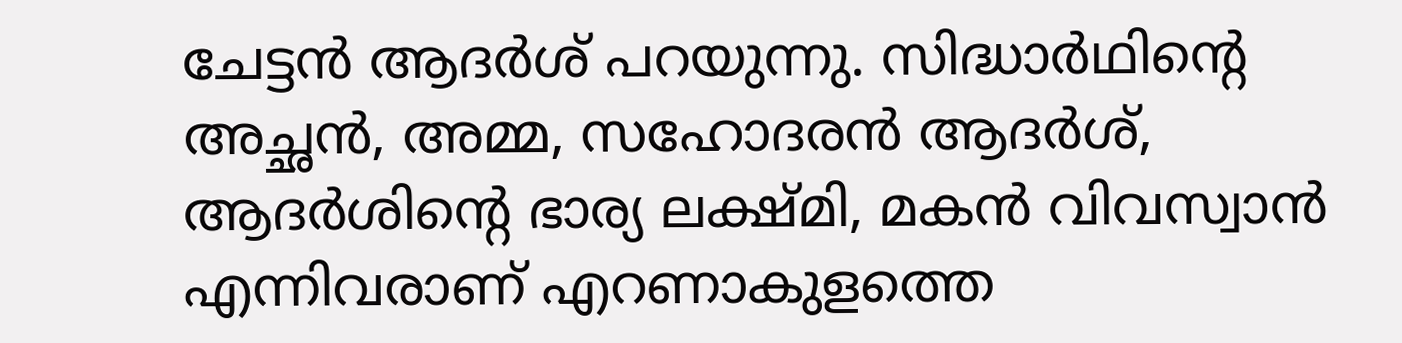ചേട്ടന്‍ ആദര്‍ശ് പറയുന്നു. സിദ്ധാര്‍ഥിന്റെ അച്ഛന്‍, അമ്മ, സഹോദരന്‍ ആദര്‍ശ്, ആദര്‍ശിന്റെ ഭാര്യ ലക്ഷ്മി, മകന്‍ വിവസ്വാന്‍ എന്നിവരാണ് എറണാകുളത്തെ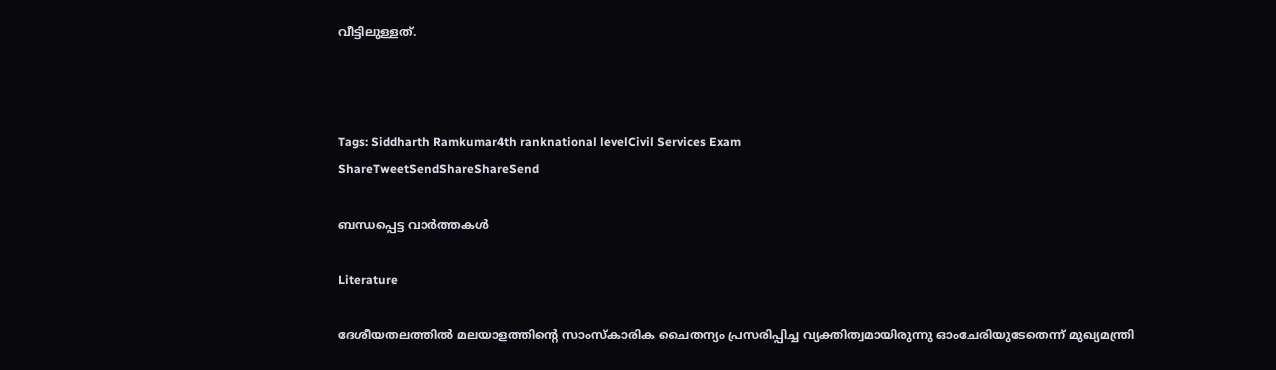വീട്ടിലുള്ളത്.



Tags: Siddharth Ramkumar4th ranknational levelCivil Services Exam
ShareTweetSendShareShareSend

ബന്ധപ്പെട്ട വാര്‍ത്തകള്‍

Literature

ദേശീയതലത്തില്‍ മലയാളത്തിന്റെ സാംസ്‌കാരിക ചൈതന്യം പ്രസരിപ്പിച്ച വ്യക്തിത്വമായിരുന്നു ഓംചേരിയുടേതെന്ന് മുഖ്യമന്ത്രി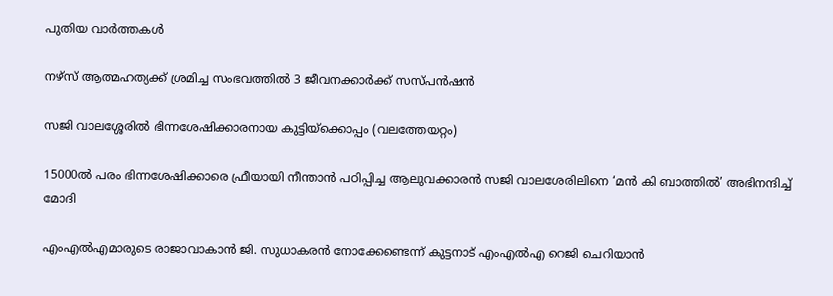പുതിയ വാര്‍ത്തകള്‍

നഴ്‌സ് ആത്മഹത്യക്ക് ശ്രമിച്ച സംഭവത്തില്‍ 3 ജീവനക്കാര്‍ക്ക് സസ്പന്‍ഷന്‍

സജി വാലശ്ശേരില്‍ ഭിന്നശേഷിക്കാരനായ കുട്ടിയ്ക്കൊപ്പം (വലത്തേയറ്റം)

15000ല്‍ പരം ഭിന്നശേഷിക്കാരെ ഫ്രീയായി നീന്താന്‍ പഠിപ്പിച്ച ആലുവക്കാരന്‍ സജി വാലശേരിലിനെ ‘മൻ കി ബാത്തിൽ’ അഭിനന്ദിച്ച് മോദി

എംഎല്‍എമാരുടെ രാജാവാകാന്‍ ജി. സുധാകരന്‍ നോക്കേണ്ടെന്ന് കുട്ടനാട് എംഎല്‍എ റെജി ചെറിയാന്‍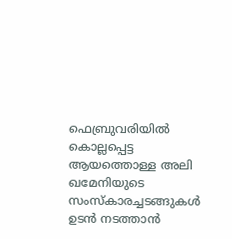ഫെബ്രുവരിയില്‍ കൊല്ലപ്പെട്ട ആയത്തൊള്ള അലി ഖമേനിയുടെ സംസ്കാരച്ചടങ്ങുകള്‍ ഉടന്‍ നടത്താന്‍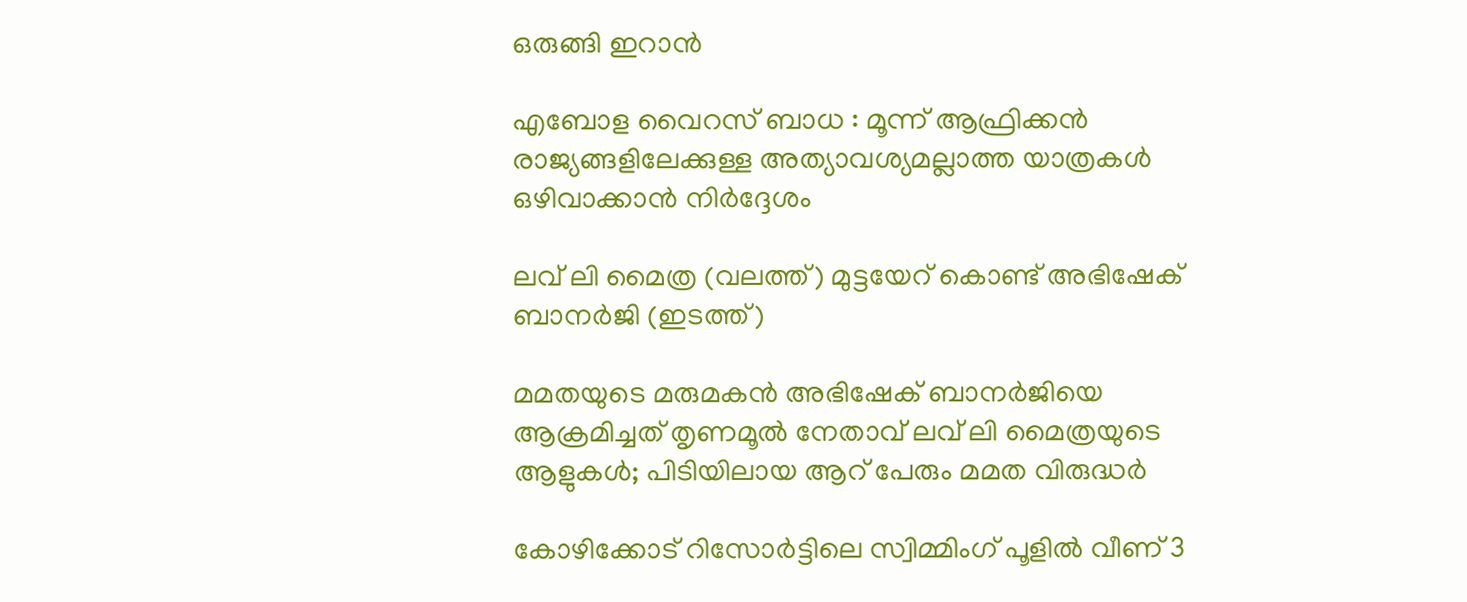ഒരുങ്ങി ഇറാന്‍

എബോള വൈറസ് ബാധ : മൂന്ന് ആഫ്രിക്കൻ രാജ്യങ്ങളിലേക്കുള്ള അത്യാവശ്യമല്ലാത്ത യാത്രകൾ ഒഴിവാക്കാൻ നിർദ്ദേശം

ലവ് ലി മൈത്ര (വലത്ത്) മുട്ടയേറ് കൊണ്ട് അഭിഷേക് ബാനര്‍ജി (ഇടത്ത്)

മമതയുടെ മരുമകന്‍ അഭിഷേക് ബാനര്‍ജിയെ ആക്രമിച്ചത് തൃണമൂല്‍ നേതാവ് ലവ് ലി മൈത്രയുടെ ആളുകള്‍; പിടിയിലായ ആറ് പേരും മമത വിരുദ്ധര്‍

കോഴിക്കോട് റിസോര്‍ട്ടിലെ സ്വിമ്മിംഗ് പൂളില്‍ വീണ് 3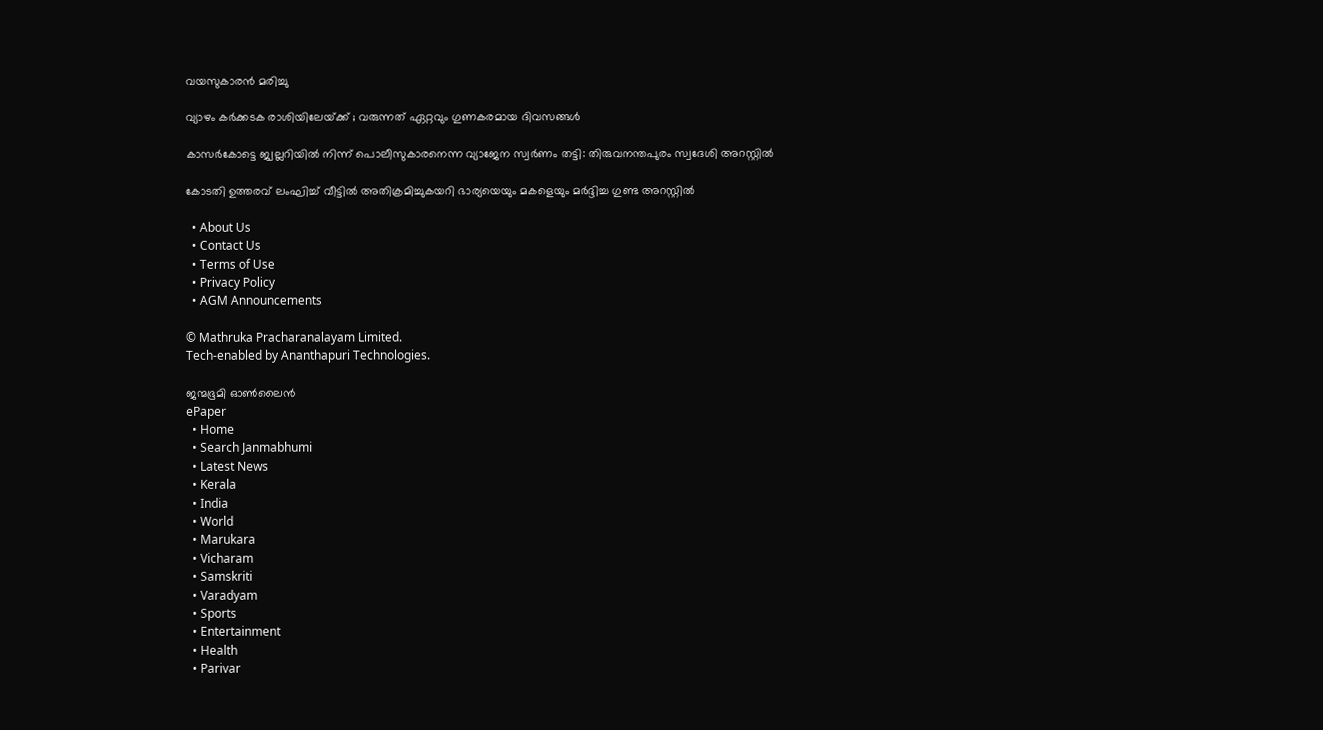വയസുകാരന്‍ മരിച്ചു

വ്യാഴം കർക്കടക രാശിയിലേയ്‌ക്ക് ; വരുന്നത് ഏറ്റവും ഗുണകരമായ ദിവസങ്ങൾ

കാസര്‍കോട്ടെ ജ്വല്ലറിയില്‍ നിന്ന് പൊലീസുകാരനെന്ന വ്യാജേന സ്വര്‍ണം തട്ടി: തിരുവനന്തപുരം സ്വദേശി അറസ്റ്റില്‍

കോടതി ഉത്തരവ് ലംഘിച്ച് വീട്ടില്‍ അതിക്രമിച്ചുകയറി ഭാര്യയെയും മകളെയും മര്‍ദ്ദിച്ച ഗുണ്ട അറസ്റ്റില്‍

  • About Us
  • Contact Us
  • Terms of Use
  • Privacy Policy
  • AGM Announcements

© Mathruka Pracharanalayam Limited.
Tech-enabled by Ananthapuri Technologies.

ജന്മഭൂമി ഓണ്‍ലൈന്‍
ePaper
  • Home
  • Search Janmabhumi
  • Latest News
  • Kerala
  • India
  • World
  • Marukara
  • Vicharam
  • Samskriti
  • Varadyam
  • Sports
  • Entertainment
  • Health
  • Parivar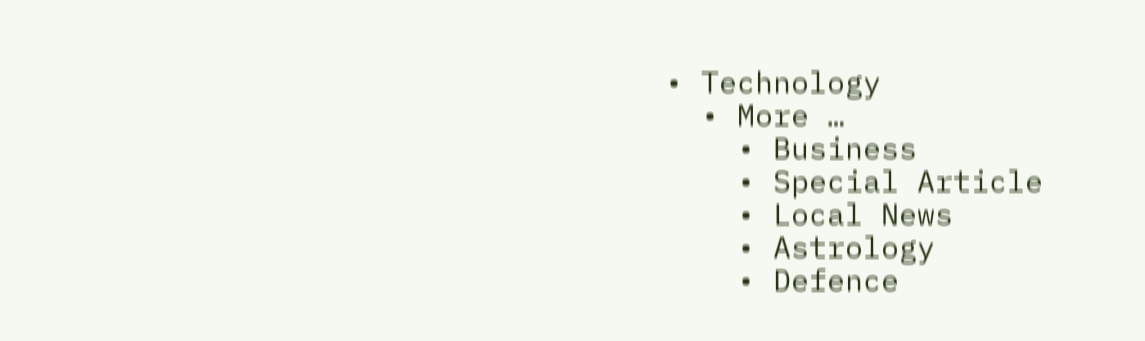• Technology
  • More …
    • Business
    • Special Article
    • Local News
    • Astrology
    • Defence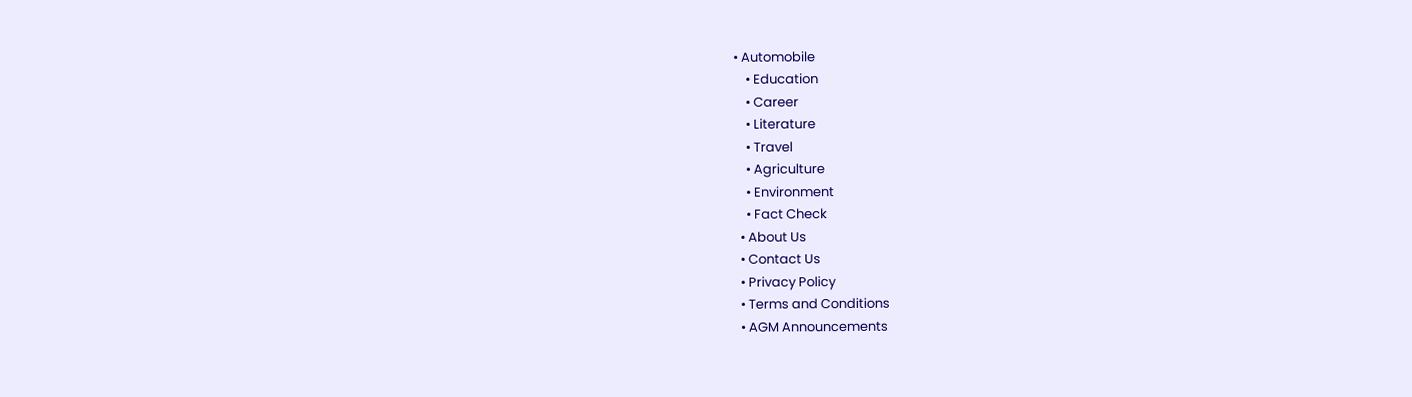• Automobile
    • Education
    • Career
    • Literature
    • Travel
    • Agriculture
    • Environment
    • Fact Check
  • About Us
  • Contact Us
  • Privacy Policy
  • Terms and Conditions
  • AGM Announcements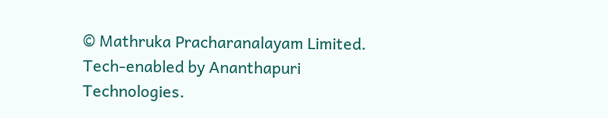© Mathruka Pracharanalayam Limited.
Tech-enabled by Ananthapuri Technologies.